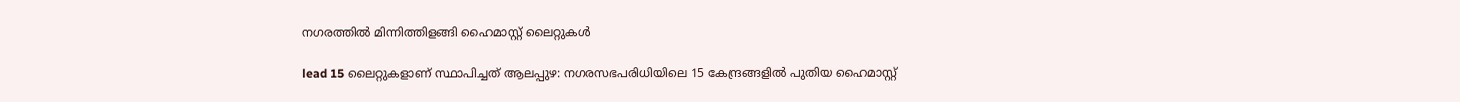നഗരത്തിൽ മിന്നിത്തിളങ്ങി ഹൈമാസ്റ്റ് ലൈറ്റുകൾ

lead 15 ലൈറ്റുകളാണ് സ്ഥാപിച്ചത് ആലപ്പുഴ: നഗരസഭപരിധിയിലെ 15 കേന്ദ്രങ്ങളില്‍ പുതിയ ഹൈമാസ്റ്റ്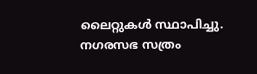ലൈറ്റുകള്‍ സ്ഥാപിച്ചു. നഗരസഭ സത്രം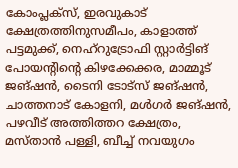കോംപ്ലക്സ്, ഇരവുകാട് ക്ഷേത്രത്തിനുസമീപം, കാളാത്ത് പട്ടമുക്ക്, നെഹ്റുട്രോഫി സ്റ്റാർട്ടിങ് പോയന്‍റിന്‍റെ കിഴക്കേക്കര, മാമ്മൂട് ജങ്ഷന്‍, ടൈനി ടോട്സ് ജങ്ഷന്‍, ചാത്തനാട് കോളനി, മള്‍ഗര്‍ ജങ്ഷന്‍, പഴവീട് അത്തിത്തറ ക്ഷേത്രം, മസ്താന്‍ പള്ളി, ബീച്ച് നവയുഗം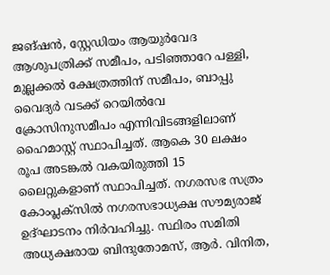ജങ്ഷൻ, സ്റ്റേഡിയം ആയുര്‍വേദ ആശുപത്രിക്ക് സമീപം, പടിഞ്ഞാറേ പള്ളി, മുല്ലക്കല്‍ ക്ഷേത്രത്തിന് സമീപം, ബാപ്പു വൈദ്യര്‍ വടക്ക് റെയിൽവേ ക്രോസിനുസമീപം എന്നിവിടങ്ങളിലാണ് ഹൈമാസ്റ്റ് സ്ഥാപിച്ചത്. ആകെ 30 ലക്ഷം രൂപ അടങ്കല്‍ വകയിരുത്തി 15 ലൈറ്റുകളാണ് സ്ഥാപിച്ചത്. നഗരസഭ സത്രം കോംപ്ലക്സില്‍ നഗരസഭാധ്യക്ഷ സൗമ്യരാജ് ഉദ്ഘാടനം നിർവഹിച്ചു. സ്ഥിരം സമിതി അധ്യക്ഷരായ ബിന്ദുതോമസ്, ആര്‍. വിനിത,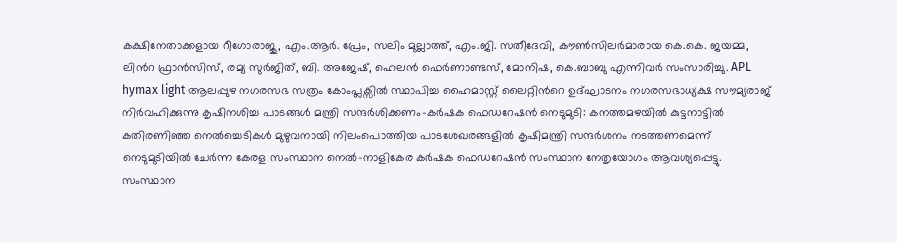കക്ഷിനേതാക്കളായ റീഗോരാജു, എം.ആര്‍. പ്രേം, സലിം മുല്ലാത്ത്, എം.ജി. സതീദേവി, കൗണ്‍സിലര്‍മാരായ കെ.കെ. ജയമ്മ, ലിന്‍റ ഫ്രാന്‍സിസ്, രമ്യ സുര്‍ജിത്, ബി. അജേഷ്, ഹെലന്‍ ഫെര്‍ണാണ്ടസ്, മോനിഷ, കെ.ബാബു എന്നിവര്‍ സംസാരിച്ചു. APL hymax light ആലപ്പുഴ നഗരസഭ സത്രം കോംപ്ലക്സില്‍ സ്ഥാപിച്ച ഹൈമാസ്റ്റ് ലൈറ്റിന്‍റെ ഉദ്ഘാടനം നഗരസഭാധ്യക്ഷ സൗമ്യരാജ് നിർവഹിക്കുന്നു കൃഷിനശിച്ച പാടങ്ങൾ മന്ത്രി സന്ദർശിക്കണം-കർഷക ഫെഡറേഷൻ നെടുമുടി: കനത്തമഴയിൽ കുട്ടനാട്ടിൽ കതിരണിഞ്ഞ നെൽച്ചെടികൾ മുഴുവനായി നിലംപൊത്തിയ പാടശേഖരങ്ങളിൽ കൃഷിമന്ത്രി സന്ദർശനം നടത്തണമെന്ന് നെടുമുടിയിൽ ചേർന്ന കേരള സംസ്ഥാന നെൽ-നാളികേര കർഷക ഫെഡറേഷൻ സംസ്ഥാന നേതൃയോഗം ആവശ്യപ്പെട്ടു. സംസ്ഥാന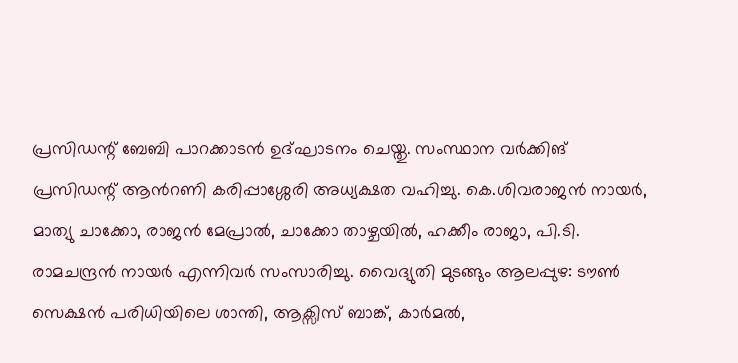പ്രസിഡന്റ് ബേബി പാറക്കാടൻ ഉദ്ഘാടനം ചെയ്തു. സംസ്ഥാന വർക്കിങ് പ്രസിഡന്റ് ആൻറണി കരിപ്പാശ്ശേരി അധ്യക്ഷത വഹിച്ചു. കെ.ശിവരാജൻ നായർ, മാത്യു ചാക്കോ, രാജൻ മേപ്രാൽ, ചാക്കോ താഴ്ചയിൽ, ഹക്കീം രാജാ, പി.ടി. രാമചന്ദ്രൻ നായർ എന്നിവർ സംസാരിച്ചു. വൈദ്യുതി മുടങ്ങും ആലപ്പുഴ: ടൗൺ സെക്ഷൻ പരിധിയിലെ ശാന്തി, ആക്സിസ് ബാങ്ക്, കാർമൽ,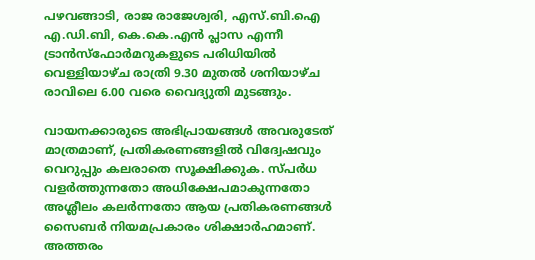പഴവങ്ങാടി, രാജ രാജേശ്വരി, എസ്.ബി.ഐ എ.ഡി.ബി, കെ.കെ.എൻ പ്ലാസ എന്നീ ട്രാൻസ്ഫോർമറുകളുടെ പരിധിയിൽ വെള്ളിയാഴ്ച രാത്രി 9.30 മുതൽ ശനിയാഴ്ച രാവിലെ 6.00 വരെ വൈദ്യുതി മുടങ്ങും.

വായനക്കാരുടെ അഭിപ്രായങ്ങള്‍ അവരുടേത് മാത്രമാണ്, പ്രതികരണങ്ങളിൽ വിദ്വേഷവും വെറുപ്പും കലരാതെ സൂക്ഷിക്കുക. സ്പർധ വളർത്തുന്നതോ അധിക്ഷേപമാകുന്നതോ അശ്ലീലം കലർന്നതോ ആയ പ്രതികരണങ്ങൾ സൈബർ നിയമപ്രകാരം ശിക്ഷാർഹമാണ്. അത്തരം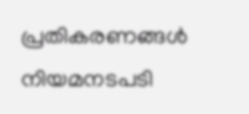പ്രതികരണങ്ങൾ നിയമനടപടി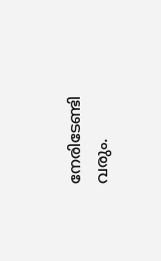നേരിടേണ്ടി വരും.